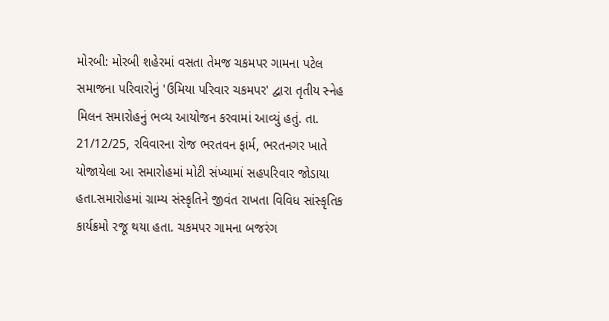મોરબી: મોરબી શહેરમાં વસતા તેમજ ચકમપર ગામના પટેલ સમાજના પરિવારોનું 'ઉમિયા પરિવાર ચકમપર' દ્વારા તૃતીય સ્નેહ મિલન સમારોહનું ભવ્ય આયોજન કરવામાં આવ્યું હતું. તા. 21/12/25, રવિવારના રોજ ભરતવન ફાર્મ, ભરતનગર ખાતે યોજાયેલા આ સમારોહમાં મોટી સંખ્યામાં સહપરિવાર જોડાયા હતા.સમારોહમાં ગ્રામ્ય સંસ્કૃતિને જીવંત રાખતા વિવિધ સાંસ્કૃતિક કાર્યક્રમો રજૂ થયા હતા. ચકમપર ગામના બજરંગ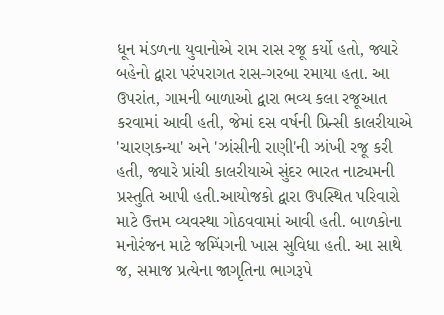ધૂન મંડળના યુવાનોએ રામ રાસ રજૂ કર્યો હતો, જ્યારે બહેનો દ્વારા પરંપરાગત રાસ-ગરબા રમાયા હતા. આ ઉપરાંત, ગામની બાળાઓ દ્વારા ભવ્ય કલા રજૂઆત કરવામાં આવી હતી, જેમાં દસ વર્ષની પ્રિન્સી કાલરીયાએ 'ચારણકન્યા' અને 'ઝાંસીની રાણી'ની ઝાંખી રજૂ કરી હતી, જ્યારે પ્રાંચી કાલરીયાએ સુંદર ભારત નાટ્યમની પ્રસ્તુતિ આપી હતી.આયોજકો દ્વારા ઉપસ્થિત પરિવારો માટે ઉત્તમ વ્યવસ્થા ગોઠવવામાં આવી હતી. બાળકોના મનોરંજન માટે જમ્પિંગની ખાસ સુવિધા હતી. આ સાથે જ, સમાજ પ્રત્યેના જાગૃતિના ભાગરૂપે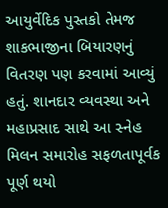આયુર્વેદિક પુસ્તકો તેમજ શાકભાજીના બિયારણનું વિતરણ પણ કરવામાં આવ્યું હતું. શાનદાર વ્યવસ્થા અને મહાપ્રસાદ સાથે આ સ્નેહ મિલન સમારોહ સફળતાપૂર્વક પૂર્ણ થયો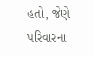હતો, જેણે પરિવારના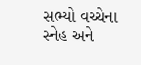સભ્યો વચ્ચેના સ્નેહ અને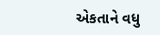એકતાને વધુ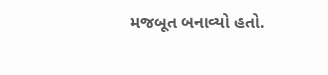મજબૂત બનાવ્યો હતો.